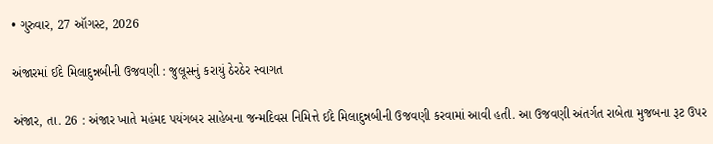• ગુરુવાર, 27 ઑગસ્ટ, 2026

અંજારમાં ઈદે મિલાદુન્નબીની ઉજવણી : જુલૂસનું કરાયું ઠેરઠેર સ્વાગત

અંજાર, તા. 26 : અંજાર ખાતે મહંમદ પયંગબર સાહેબના જન્મદિવસ નિમિત્તે ઈદે મિલાદુન્નબીની ઉજવણી કરવામાં આવી હતી. આ ઉજવણી અંતર્ગત રાબેતા મુજબના રૂટ ઉપર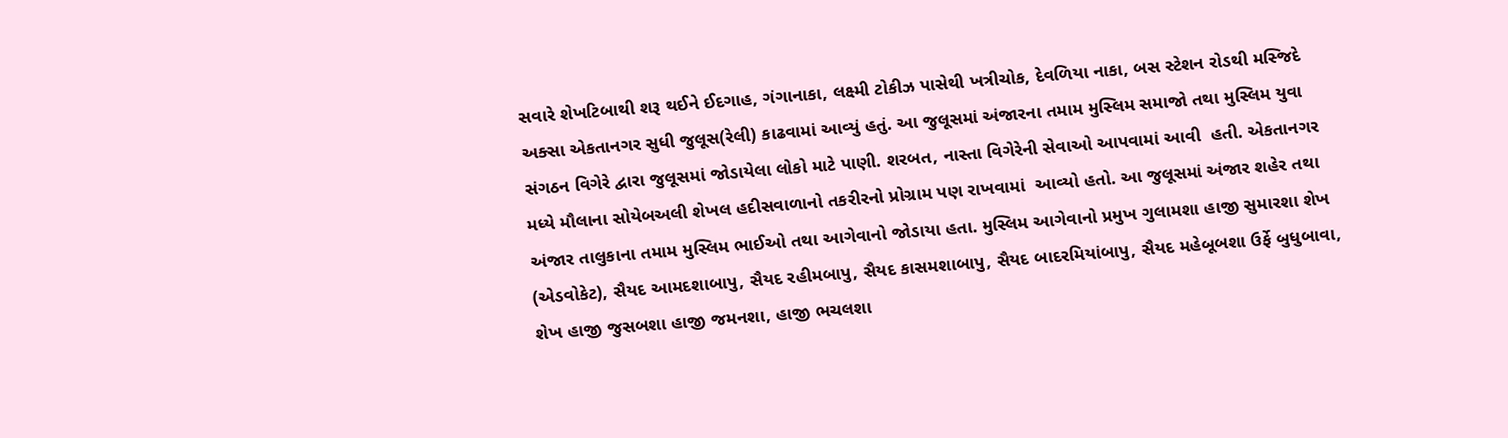સવારે શેખટિબાથી શરૂ થઈને ઈદગાહ, ગંગાનાકા, લક્ષ્મી ટોકીઝ પાસેથી ખત્રીચોક, દેવળિયા નાકા, બસ સ્ટેશન રોડથી મસ્જિદે અક્સા એકતાનગર સુધી જુલૂસ(રેલી) કાઢવામાં આવ્યું હતું. આ જુલૂસમાં અંજારના તમામ મુસ્લિમ સમાજો તથા મુસ્લિમ યુવા સંગઠન વિગેરે દ્વારા જુલૂસમાં જોડાયેલા લોકો માટે પાણી. શરબત, નાસ્તા વિગેરેની સેવાઓ આપવામાં આવી  હતી. એકતાનગર મધ્યે મૌલાના સોયેબઅલી શેખલ હદીસવાળાનો તકરીરનો પ્રોગ્રામ પણ રાખવામાં  આવ્યો હતો. આ જુલૂસમાં અંજાર શહેર તથા અંજાર તાલુકાના તમામ મુસ્લિમ ભાઈઓ તથા આગેવાનો જોડાયા હતા. મુસ્લિમ આગેવાનો પ્રમુખ ગુલામશા હાજી સુમારશા શેખ (એડવોકેટ), સૈયદ આમદશાબાપુ, સૈયદ રહીમબાપુ, સૈયદ કાસમશાબાપુ, સૈયદ બાદરમિયાંબાપુ, સૈયદ મહેબૂબશા ઉર્ફે બુધુબાવા, શેખ હાજી જુસબશા હાજી જમનશા, હાજી ભચલશા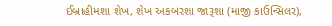ઈબ્રાહીમશા શેખ, શેખ અકબરશા જારૂશા (માજી કાઉન્સિલર),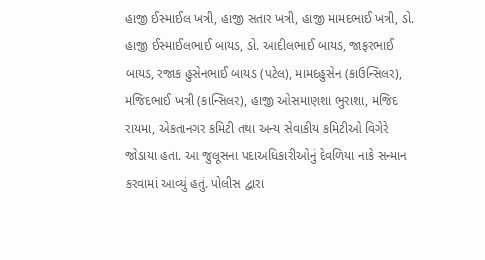હાજી ઈસ્માઈલ ખત્રી, હાજી સતાર ખત્રી, હાજી મામદભાઈ ખત્રી, ડો. હાજી ઈસ્માઈલભાઈ બાયડ, ડો. આદીલભાઈ બાયડ, જાફરભાઈ બાયડ, રજાક હુસેનભાઈ બાયડ (પટેલ), મામદહુસેન (કાઉન્સિલર), મજિદભાઈ ખત્રી (કાન્સિલર), હાજી ઓસમાણશા ભુરાશા, મજિદ રાયમા, એકતાનગર કમિટી તથા અન્ય સેવાકીય કમિટીઓ વિગેરે જોડાયા હતા. આ જુલૂસના પદાઅધિકારીઓનું દેવળિયા નાકે સન્માન કરવામાં આવ્યું હતું. પોલીસ દ્વારા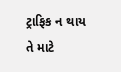ટ્રાફિક ન થાય તે માટે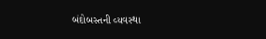બંદોબસ્તની વ્યવસ્થા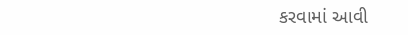કરવામાં આવી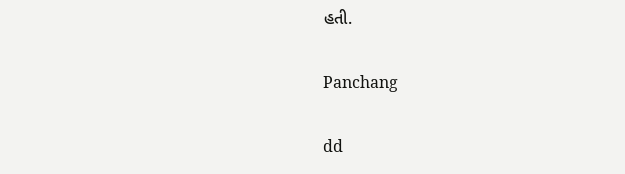હતી.

Panchang

dd